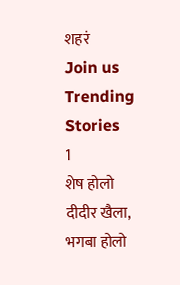शहरं
Join us
Trending Stories
1
शेष होलो दीदीर खैला, भगबा होलो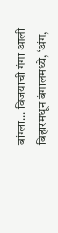बांग्ला... विजयाची गंगा आली बिहारमधून बंगालमध्ये, ‘अंग,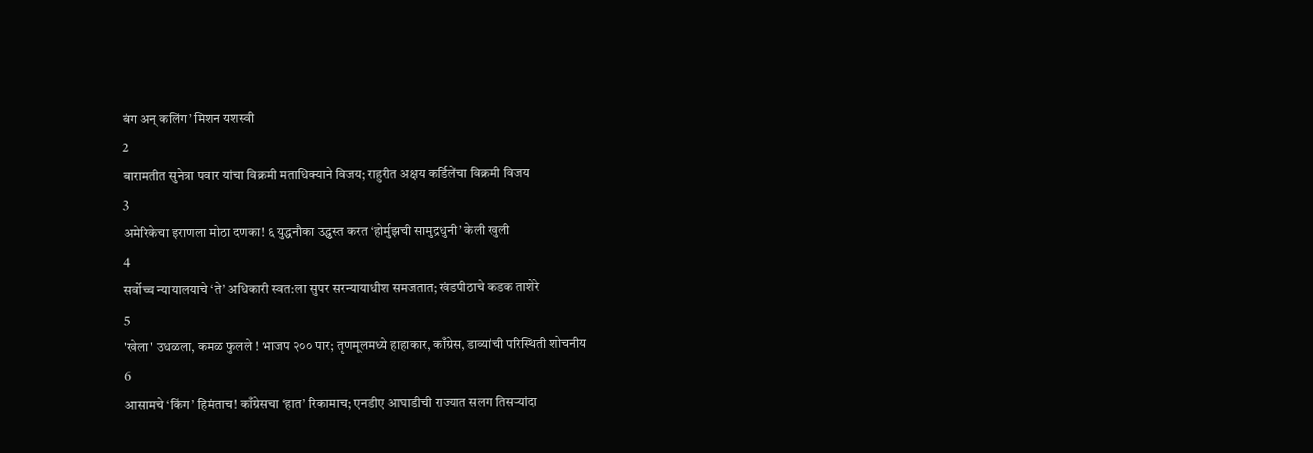बंग अन् कलिंग’ मिशन यशस्वी
2
बारामतीत सुनेत्रा पवार यांचा विक्रमी मताधिक्याने विजय; राहुरीत अक्षय कर्डिलेंचा विक्रमी विजय
3
अमेरिकेचा इराणला मोठा दणका! ६ युद्धनौका उद्ध्वस्त करत ‘होर्मुझची सामुद्रधुनी’ केली खुली
4
सर्वोच्च न्यायालयाचे ‘ते’ अधिकारी स्वत:ला सुपर सरन्यायाधीश समजतात; खंडपीठाचे कडक ताशेरे
5
'खेला' उधळला, कमळ फुलले ! भाजप २०० पार; तृणमूलमध्ये हाहाकार, काँग्रेस, डाव्यांची परिस्थिती शोचनीय
6
आसामचे ‘किंग’ हिमंताच! काँग्रेसचा ‘हात’ रिकामाच; एनडीए आघाडीची राज्यात सलग तिसऱ्यांदा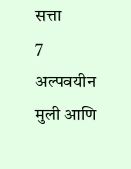सत्ता
7
अल्पवयीन मुली आणि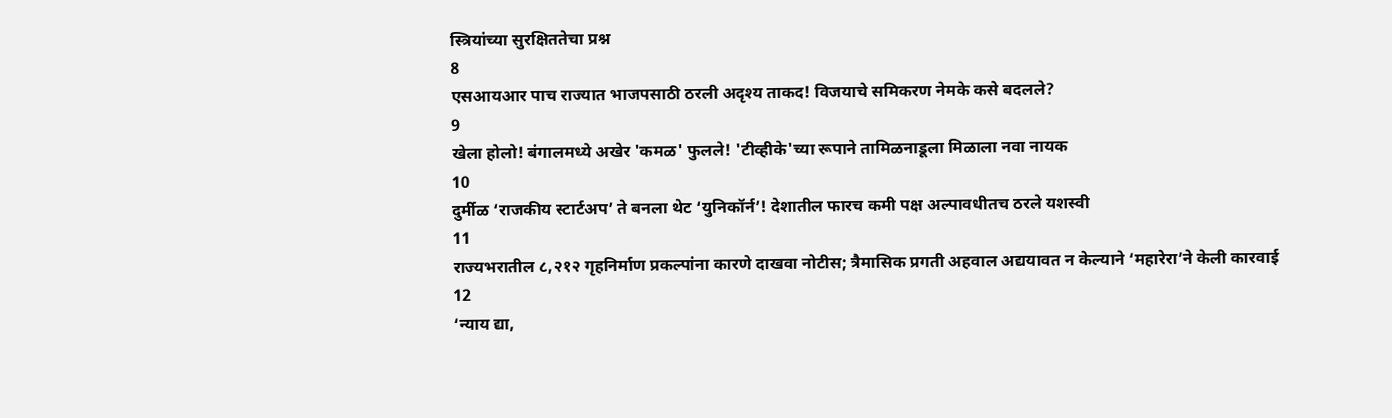स्त्रियांच्या सुरक्षिततेचा प्रश्न
8
एसआयआर पाच राज्यात भाजपसाठी ठरली अदृश्य ताकद! विजयाचे समिकरण नेमके कसे बदलले?
9
खेला होलो! बंगालमध्ये अखेर 'कमळ' फुलले! 'टीव्हीके'च्या रूपाने तामिळनाडूला मिळाला नवा नायक
10
दुर्मीळ ‘राजकीय स्टार्टअप’ ते बनला थेट ‘युनिकॉर्न’! देशातील फारच कमी पक्ष अल्पावधीतच ठरले यशस्वी
11
राज्यभरातील ८,२१२ गृहनिर्माण प्रकल्पांना कारणे दाखवा नोटीस; त्रैमासिक प्रगती अहवाल अद्ययावत न केल्याने ‘महारेरा’ने केली कारवाई
12
‘न्याय द्या,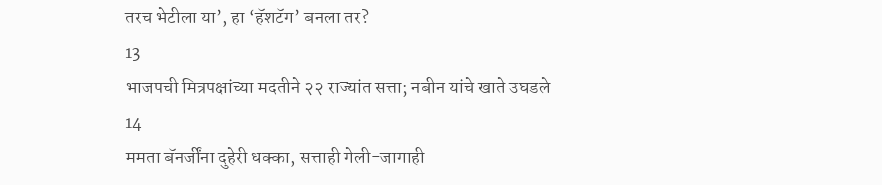तरच भेटीला या’, हा ‘हॅशटॅग’ बनला तर?
13
भाजपची मित्रपक्षांच्या मदतीने २२ राज्यांत सत्ता; नबीन यांचे खाते उघडले
14
ममता बॅनर्जींना दुहेरी धक्का, सत्ताही गेली-जागाही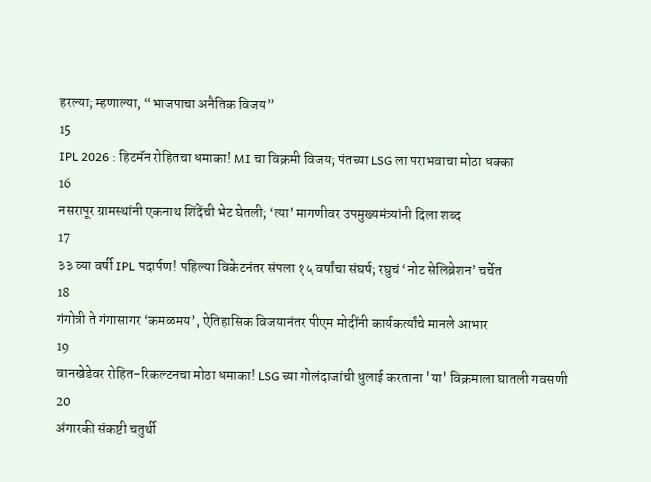हरल्या; म्हणाल्या, “भाजपाचा अनैतिक विजय”
15
IPL 2026 : हिटमॅन रोहितचा धमाका! MI चा विक्रमी विजय; पंतच्या LSG ला पराभवाचा मोठा धक्का
16
नसरापूर ग्रामस्थांनी एकनाथ शिंदेंची भेट घेतली; ‘त्या’ मागणीवर उपमुख्यमंत्र्यांनी दिला शब्द
17
३३ व्या वर्षी IPL पदार्पण! पहिल्या विकेटनंतर संपला १५ वर्षांचा संघर्ष; रघुचं ‘नोट सेलिब्रेशन’ चर्चेत
18
गंगोत्री ते गंगासागर ‘कमळमय’, ऐतिहासिक विजयानंतर पीएम मोदींनी कार्यकर्त्यांचे मानले आभार
19
वानखेडेवर रोहित-रिकल्टनचा मोठा धमाका! LSG च्या गोलंदाजांची धुलाई करताना 'या' विक्रमाला घातली गवसणी
20
अंगारकी संकष्टी चतुर्थी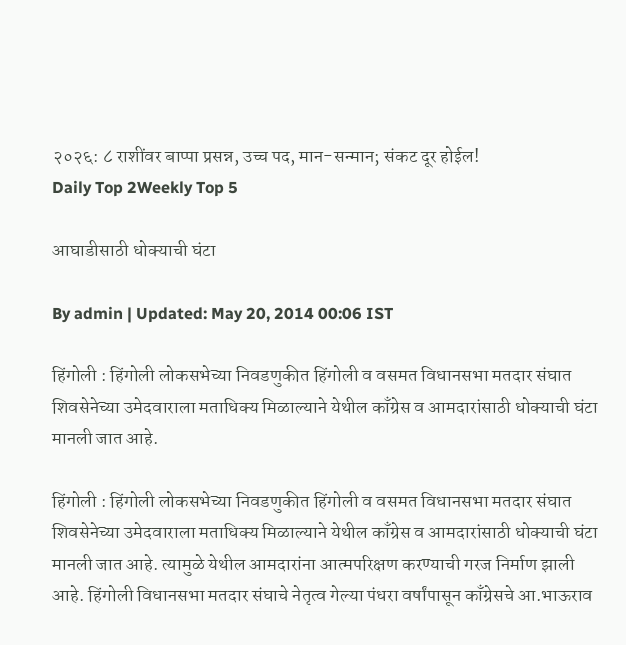२०२६: ८ राशींवर बाप्पा प्रसन्न, उच्च पद, मान-सन्मान; संकट दूर होईल!
Daily Top 2Weekly Top 5

आघाडीसाठी धोक्याची घंटा

By admin | Updated: May 20, 2014 00:06 IST

हिंगोली : हिंगोली लोकसभेच्या निवडणुकीत हिंगोली व वसमत विधानसभा मतदार संघात शिवसेनेच्या उमेदवाराला मताधिक्य मिळाल्याने येथील काँग्रेस व आमदारांसाठी धोक्याची घंटा मानली जात आहे.

हिंगोली : हिंगोली लोकसभेच्या निवडणुकीत हिंगोली व वसमत विधानसभा मतदार संघात शिवसेनेच्या उमेदवाराला मताधिक्य मिळाल्याने येथील काँग्रेस व आमदारांसाठी धोक्याची घंटा मानली जात आहे. त्यामुळे येथील आमदारांना आत्मपरिक्षण करण्याची गरज निर्माण झाली आहे. हिंगोली विधानसभा मतदार संघाचे नेतृत्व गेल्या पंधरा वर्षांपासून काँग्रेसचे आ.भाऊराव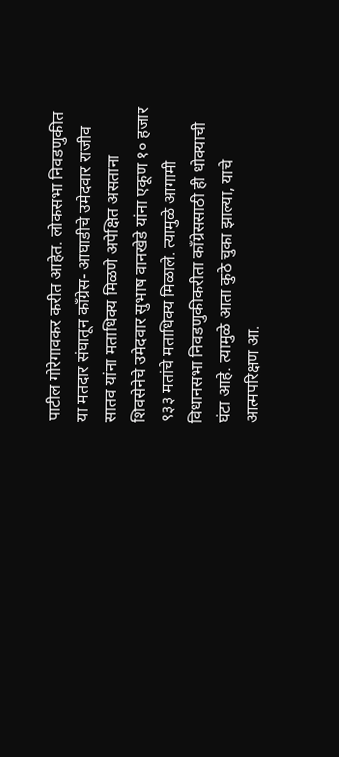पाटील गोरेगावकर करीत आहेत. लोकसभा निवडणुकीत या मतदार संघातून काँग्रेस- आघाडीचे उमेदवार राजीव सातव यांना मताधिक्य मिळणे अपेक्षित असताना शिवसेनेचे उमेदवार सुभाष वानखेडे यांना एकूण १० हजार ९३३ मतांचे मताधिक्य मिळाले. त्यामुळे आगामी विधानसभा निवडणुकीकरीता काँग्रेससाठी ही धोक्याची घंटा आहे. त्यामुळे आता कुठे चुका झाल्या, याचे आत्मपरिक्षण आ.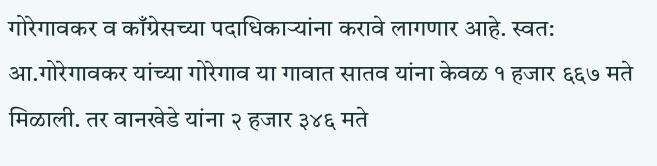गोरेगावकर व काँग्रेसच्या पदाधिकार्‍यांना करावे लागणार आहे. स्वत: आ.गोरेगावकर यांच्या गोरेगाव या गावात सातव यांना केवळ १ हजार ६६७ मते मिळाली. तर वानखेडे यांना २ हजार ३४६ मते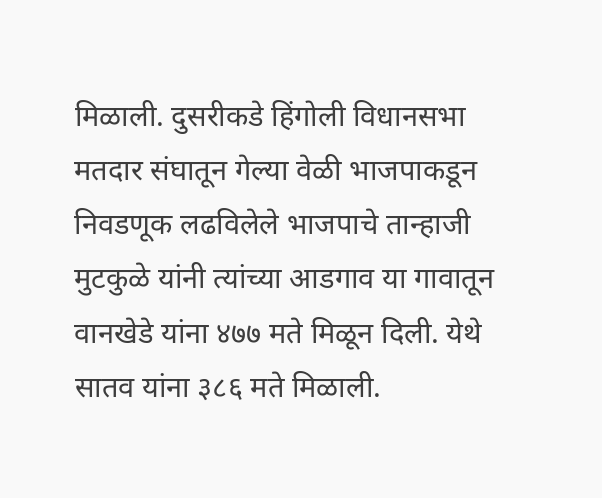मिळाली. दुसरीकडे हिंगोली विधानसभा मतदार संघातून गेल्या वेळी भाजपाकडून निवडणूक लढविलेले भाजपाचे तान्हाजी मुटकुळे यांनी त्यांच्या आडगाव या गावातून वानखेडे यांना ४७७ मते मिळून दिली. येथे सातव यांना ३८६ मते मिळाली.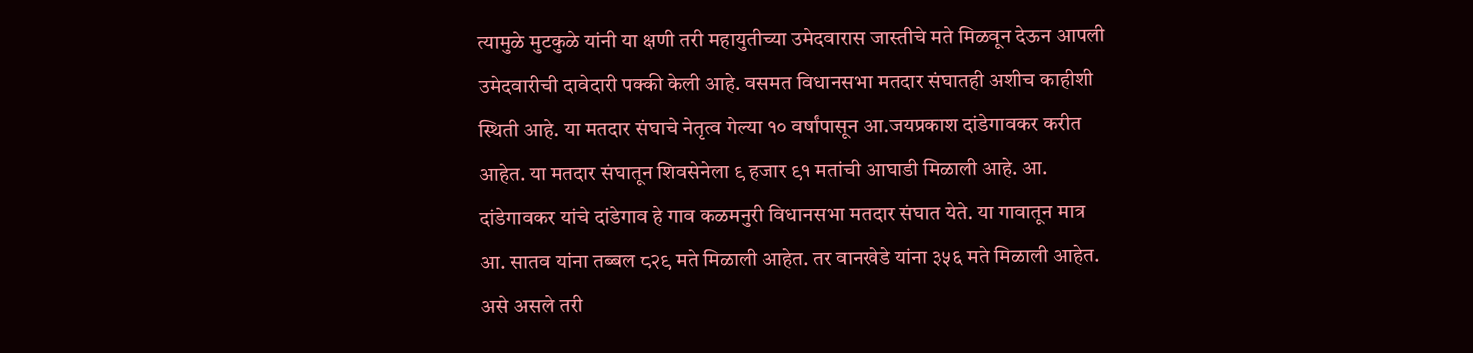त्यामुळे मुटकुळे यांनी या क्षणी तरी महायुतीच्या उमेदवारास जास्तीचे मते मिळवून देऊन आपली उमेदवारीची दावेदारी पक्की केली आहे. वसमत विधानसभा मतदार संघातही अशीच काहीशी स्थिती आहे. या मतदार संघाचे नेतृत्व गेल्या १० वर्षांपासून आ.जयप्रकाश दांडेगावकर करीत आहेत. या मतदार संघातून शिवसेनेला ९ हजार ९१ मतांची आघाडी मिळाली आहे. आ. दांडेगावकर यांचे दांडेगाव हे गाव कळमनुरी विधानसभा मतदार संघात येते. या गावातून मात्र आ. सातव यांना तब्बल ८२९ मते मिळाली आहेत. तर वानखेडे यांना ३५६ मते मिळाली आहेत. असे असले तरी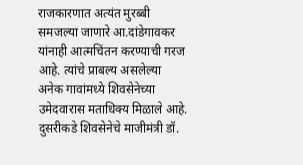राजकारणात अत्यंत मुरब्बी समजल्या जाणारे आ.दांडेगावकर यांनाही आत्मचिंतन करण्याची गरज आहे. त्यांचे प्राबल्य असलेल्या अनेक गावांमध्ये शिवसेनेच्या उमेदवारास मताधिक्य मिळाले आहे. दुसरीकडे शिवसेनेचे माजीमंत्री डॉ.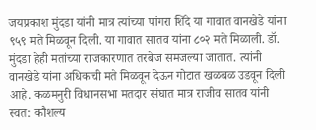जयप्रकाश मुंदडा यांनी मात्र त्यांच्या पांगरा शिंदे या गावात वानखेडे यांना ९५९ मते मिळवून दिली. या गावात सातव यांना ८०२ मते मिळाली. डॉ. मुंदडा हेही मतांच्या राजकारणात तरबेज समजल्या जातात. त्यांनी वानखेडे यांना अधिकची मते मिळवून देऊन गोटात खळबळ उडवून दिली आहे. कळमनुरी विधानसभा मतदार संघात मात्र राजीव सातव यांनी स्वत: कौशल्य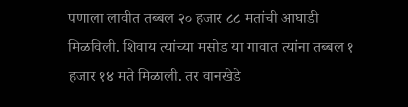पणाला लावीत तब्बल २० हजार ८८ मतांची आघाडी मिळविली. शिवाय त्यांच्या मसोड या गावात त्यांना तब्बल १ हजार १४ मते मिळाली. तर वानखेडे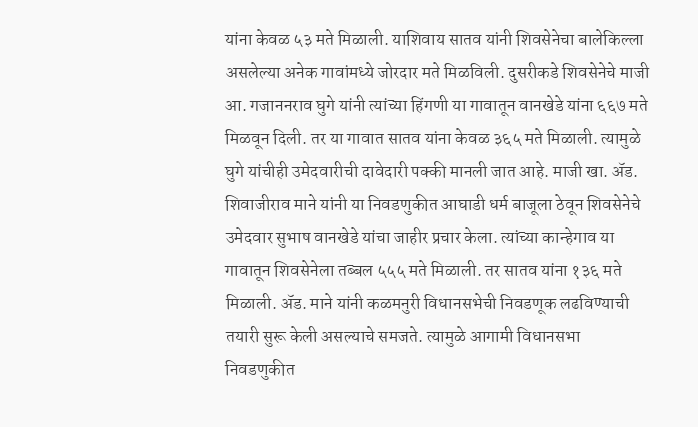यांना केवळ ५३ मते मिळाली. याशिवाय सातव यांनी शिवसेनेचा बालेकिल्ला असलेल्या अनेक गावांमध्ये जोरदार मते मिळविली. दुसरीकडे शिवसेनेचे माजी आ. गजाननराव घुगे यांनी त्यांच्या हिंगणी या गावातून वानखेडे यांना ६६७ मते मिळवून दिली. तर या गावात सातव यांना केवळ ३६५ मते मिळाली. त्यामुळे घुगे यांचीही उमेदवारीची दावेदारी पक्की मानली जात आहे. माजी खा. अ‍ॅड. शिवाजीराव माने यांनी या निवडणुकीत आघाडी धर्म बाजूला ठेवून शिवसेनेचे उमेदवार सुभाष वानखेडे यांचा जाहीर प्रचार केला. त्यांच्या कान्हेगाव या गावातून शिवसेनेला तब्बल ५५५ मते मिळाली. तर सातव यांना १३६ मते मिळाली. अ‍ॅड. माने यांनी कळमनुरी विधानसभेची निवडणूक लढविण्याची तयारी सुरू केली असल्याचे समजते. त्यामुळे आगामी विधानसभा निवडणुकीत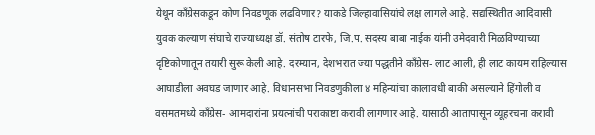येथून काँग्रेसकडून कोण निवडणूक लढविणार? याकडे जिल्हावासियांचे लक्ष लागले आहे. सद्यस्थितीत आदिवासी युवक कल्याण संघाचे राज्याध्यक्ष डॉ. संतोष टारफे, जि.प. सदस्य बाबा नाईक यांनी उमेदवारी मिळविण्याच्या दृष्टिकोणातून तयारी सुरू केली आहे. दरम्यान, देशभरात ज्या पद्धतीने काँग्रेस- लाट आली, ही लाट कायम राहिल्यास आघाडीला अवघड जाणार आहे. विधानसभा निवडणुकीला ४ महिन्यांचा कालावधी बाकी असल्याने हिंगोली व वसमतमध्ये काँग्रेस- आमदारांना प्रयत्नांची पराकाष्टा करावी लागणार आहे. यासाठी आतापासून व्यूहरचना करावी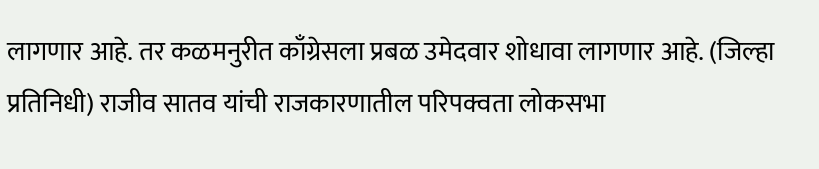लागणार आहे. तर कळमनुरीत काँग्रेसला प्रबळ उमेदवार शोधावा लागणार आहे. (जिल्हा प्रतिनिधी) राजीव सातव यांची राजकारणातील परिपक्वता लोकसभा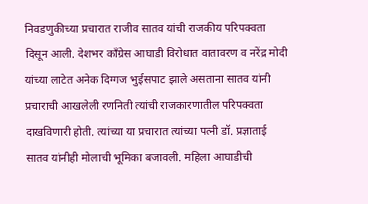निवडणुकीच्या प्रचारात राजीव सातव यांची राजकीय परिपक्वता दिसून आली. देशभर काँग्रेस आघाडी विरोधात वातावरण व नरेंद्र मोदी यांच्या लाटेत अनेक दिग्गज भुईसपाट झाले असताना सातव यांनी प्रचाराची आखलेली रणनिती त्यांची राजकारणातील परिपक्वता दाखविणारी होती. त्यांच्या या प्रचारात त्यांच्या पत्नी डॉ. प्रज्ञाताई सातव यांनीही मोलाची भूमिका बजावली. महिला आघाडीची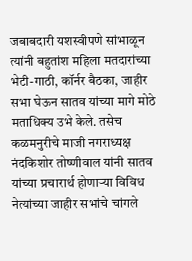जबाबदारी यशस्वीपणे सांभाळून त्यांनी बहुतांश महिला मतदारांच्या भेटी-गाठी, कॉर्नर बैठका, जाहीर सभा घेऊन सातव यांच्या मागे मोठे मताधिक्य उभे केले. तसेच कळमनुरीचे माजी नगराध्यक्ष नंदकिशोर तोष्णीवाल यांनी सातव यांच्या प्रचारार्थ होणार्‍या विविध नेत्यांच्या जाहीर सभांचे चांगले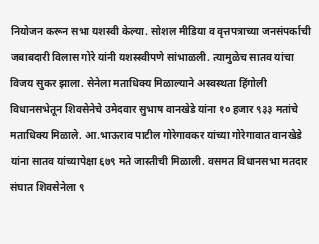नियोजन करून सभा यशस्वी केल्या. सोशल मीडिया व वृत्तपत्राच्या जनसंपर्काची जबाबदारी विलास गोरे यांनी यशस्स्वीपणे सांभाळली. त्यामुळेच सातव यांचा विजय सुकर झाला. सेनेला मताधिक्य मिळाल्याने अस्वस्थता हिंगोली विधानसभेतून शिवसेनेचे उमेदवार सुभाष वानखेडे यांना १० हजार ९३३ मतांचे मताधिक्य मिळाले. आ.भाऊराव पाटील गोरेगावकर यांच्या गोरेगावात वानखेडे यांना सातव यांच्यापेक्षा ६७९ मते जास्तीची मिळाली. वसमत विधानसभा मतदार संघात शिवसेनेला ९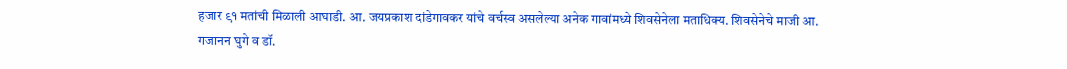हजार ९१ मतांची मिळाली आघाडी. आ. जयप्रकाश दांडेगावकर यांचे वर्चस्व असलेल्या अनेक गावांमध्ये शिवसेनेला मताधिक्य. शिवसेनेचे माजी आ. गजानन घुगे व डॉ.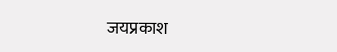जयप्रकाश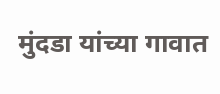मुंदडा यांच्या गावात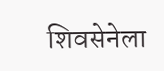शिवसेनेला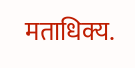मताधिक्य.